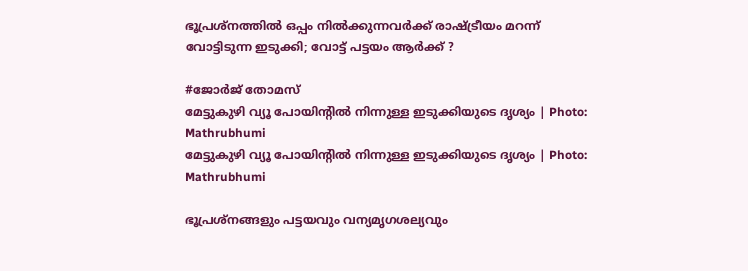ഭൂപ്രശ്നത്തിൽ ഒപ്പം നിൽക്കുന്നവർക്ക് രാഷ്ട്രീയം മറന്ന് വോട്ടിടുന്ന ഇടുക്കി; വോട്ട് പട്ടയം ആർക്ക് ?

#ജോർജ് തോമസ്
മേട്ടുകുഴി വ്യൂ പോയിന്റിൽ നിന്നുള്ള ഇടുക്കിയുടെ ദൃശ്യം | Photo: Mathrubhumi
മേട്ടുകുഴി വ്യൂ പോയിന്റിൽ നിന്നുള്ള ഇടുക്കിയുടെ ദൃശ്യം | Photo: Mathrubhumi

ഭൂപ്രശ്നങ്ങളും പട്ടയവും വന്യമൃഗശല്യവും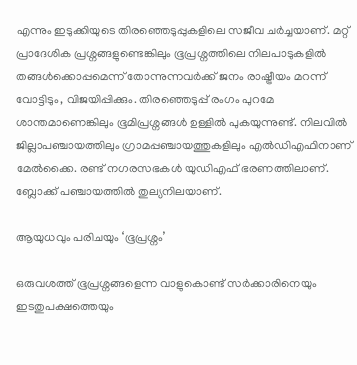എന്നും ഇടുക്കിയുടെ തിരഞ്ഞെടുപ്പുകളിലെ സജീവ ചർച്ചയാണ്. മറ്റ് പ്രാദേശിക പ്രശ്നങ്ങളുണ്ടെങ്കിലും ഭൂപ്രശ്നത്തിലെ നിലപാടുകളിൽ തങ്ങൾക്കൊപ്പമെന്ന് തോന്നുന്നവർക്ക് ജനം രാഷ്ട്രീയം മറന്ന് വോട്ടിടും, വിജയിപ്പിക്കും. തിരഞ്ഞെടുപ്പ് രംഗം പുറമേ ശാന്തമാണെങ്കിലും ഭൂമിപ്രശ്നങ്ങൾ ഉള്ളിൽ പുകയുന്നുണ്ട്. നിലവിൽ ജില്ലാപഞ്ചായത്തിലും ഗ്രാമപ്പഞ്ചായത്തുകളിലും എൽഡിഎഫിനാണ് മേൽക്കൈ. രണ്ട് നഗരസഭകൾ യുഡിഎഫ് ഭരണത്തിലാണ്. ബ്ലോക്ക് പഞ്ചായത്തിൽ തുല്യനിലയാണ്.

ആയുധവും പരിചയും ‘ഭൂപ്രശ്നം’

ഒരുവശത്ത് ഭൂപ്രശ്നങ്ങളെന്ന വാളുകൊണ്ട് സർക്കാരിനെയും ഇടതുപക്ഷത്തെയും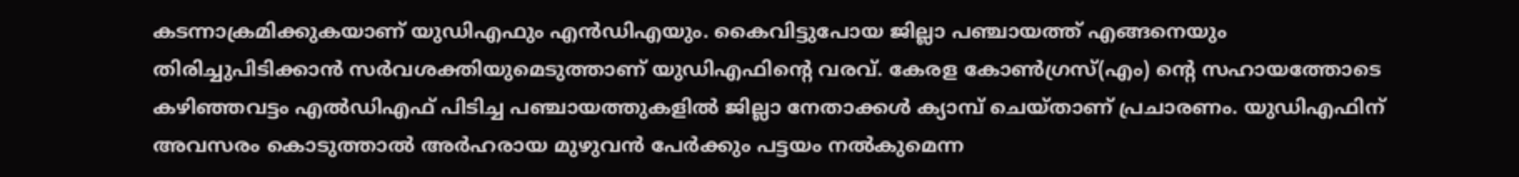കടന്നാക്രമിക്കുകയാണ് യുഡിഎഫും എൻഡിഎയും. കൈവിട്ടുപോയ ജില്ലാ പഞ്ചായത്ത് എങ്ങനെയും തിരിച്ചുപിടിക്കാൻ സർവശക്തിയുമെടുത്താണ് യുഡിഎഫിന്റെ വരവ്. കേരള കോൺഗ്രസ്(എം) ന്റെ സഹായത്തോടെ കഴിഞ്ഞവട്ടം എൽഡിഎഫ് പിടിച്ച പഞ്ചായത്തുകളിൽ ജില്ലാ നേതാക്കൾ ക്യാമ്പ് ചെയ്താണ് പ്രചാരണം. യുഡിഎഫിന് അവസരം കൊടുത്താൽ അർഹരായ മുഴുവൻ പേർക്കും പട്ടയം നൽകുമെന്ന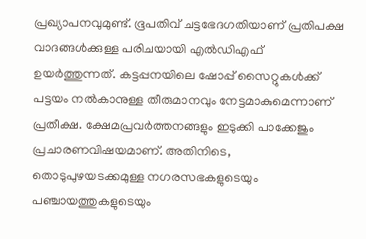പ്രഖ്യാപനവുമുണ്ട്. ഭൂപതിവ് ചട്ടഭേദഗതിയാണ് പ്രതിപക്ഷ വാദങ്ങൾക്കുള്ള പരിചയായി എൽഡിഎഫ് ഉയർത്തുന്നത്. കട്ടപ്പനയിലെ ഷോപ്പ് സൈറ്റുകൾക്ക് പട്ടയം നൽകാനുള്ള തീരുമാനവും നേട്ടമാകുമെന്നാണ് പ്രതീക്ഷ. ക്ഷേമപ്രവർത്തനങ്ങളും ഇടുക്കി പാക്കേജും പ്രചാരണവിഷയമാണ്. അതിനിടെ, തൊടുപുഴയടക്കമുള്ള നഗരസഭകളുടെയും പഞ്ചായത്തുകളുടെയും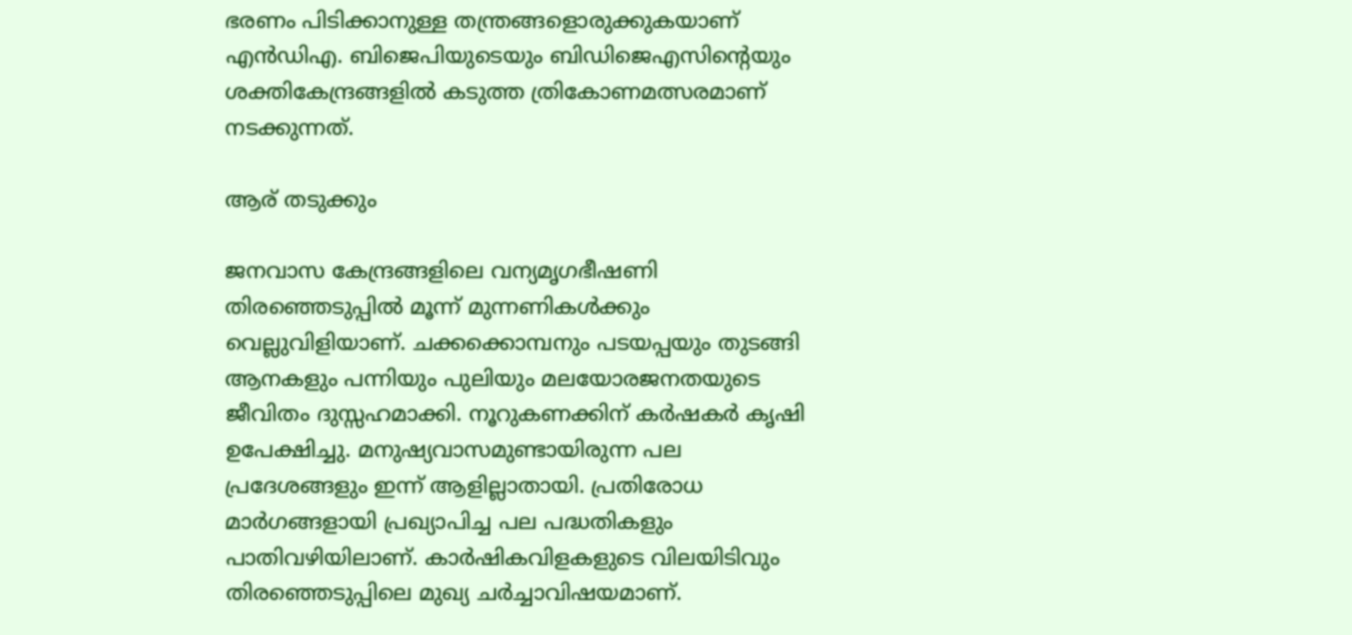ഭരണം പിടിക്കാനുള്ള തന്ത്രങ്ങളൊരുക്കുകയാണ് എൻഡിഎ. ബിജെപിയുടെയും ബിഡിജെഎസിന്റെയും ശക്തികേന്ദ്രങ്ങളിൽ കടുത്ത ത്രികോണമത്സരമാണ് നടക്കുന്നത്.

ആര് തടുക്കും

ജനവാസ കേന്ദ്രങ്ങളിലെ വന്യമൃഗഭീഷണി തിരഞ്ഞെടുപ്പിൽ മൂന്ന് മുന്നണികൾക്കും വെല്ലുവിളിയാണ്. ചക്കക്കൊമ്പനും പടയപ്പയും തുടങ്ങി ആനകളും പന്നിയും പുലിയും മലയോരജനതയുടെ ജീവിതം ദുസ്സഹമാക്കി. നൂറുകണക്കിന് കർഷകർ കൃഷി ഉപേക്ഷിച്ചു. മനുഷ്യവാസമുണ്ടായിരുന്ന പല പ്രദേശങ്ങളും ഇന്ന് ആളില്ലാതായി. പ്രതിരോധ മാർഗങ്ങളായി പ്രഖ്യാപിച്ച പല പദ്ധതികളും പാതിവഴിയിലാണ്. കാർഷികവിളകളുടെ വിലയിടിവും തിരഞ്ഞെടുപ്പിലെ മുഖ്യ ചർച്ചാവിഷയമാണ്.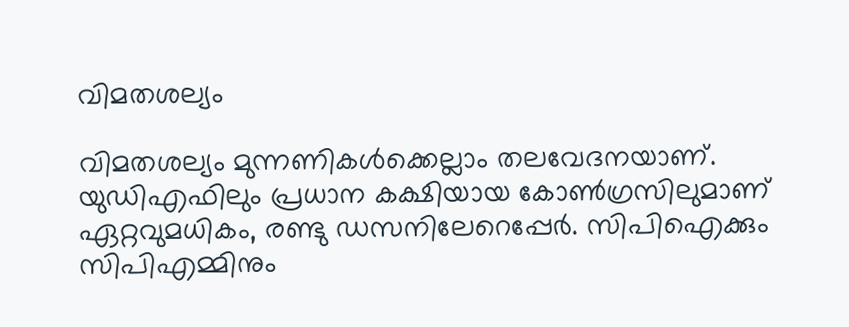വിമതശല്യം

വിമതശല്യം മുന്നണികൾക്കെല്ലാം തലവേദനയാണ്. യുഡിഎഫിലും പ്രധാന കക്ഷിയായ കോൺഗ്രസിലുമാണ് ഏറ്റവുമധികം, രണ്ടു ഡസനിലേറെപ്പേർ. സിപിഐക്കും സിപിഎമ്മിനും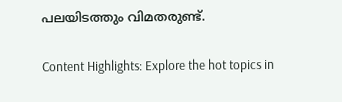പലയിടത്തും വിമതരുണ്ട്.

Content Highlights: Explore the hot topics in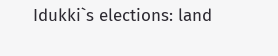Idukki`s elections: land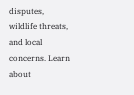disputes, wildlife threats, and local concerns. Learn about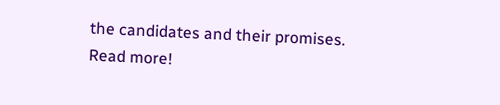the candidates and their promises. Read more!